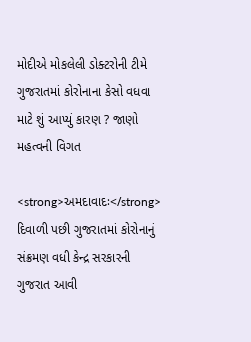મોદીએ મોકલેલી ડોક્ટરોની ટીમે ગુજરાતમાં કોરોનાના કેસો વધવા માટે શું આપ્યું કારણ ? જાણો મહત્વની વિગત

<strong>અમદાવાદઃ</strong> દિવાળી પછી ગુજરાતમાં કોરોનાનું સંક્રમણ વધી કેન્દ્ર સરકારની ગુજરાત આવી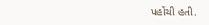પહોંચી હતી.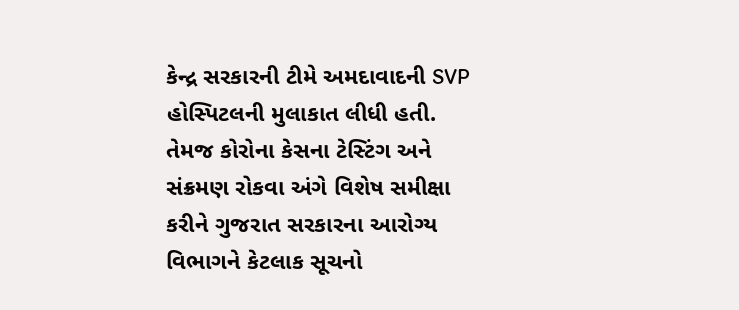કેન્દ્ર સરકારની ટીમે અમદાવાદની SVP હોસ્પિટલની મુલાકાત લીધી હતી. તેમજ કોરોના કેસના ટેસ્ટિંગ અને સંક્રમણ રોકવા અંગે વિશેષ સમીક્ષા કરીને ગુજરાત સરકારના આરોગ્ય વિભાગને કેટલાક સૂચનો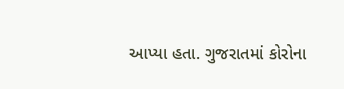આપ્યા હતા. ગુજરાતમાં કોરોના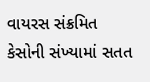વાયરસ સંક્રમિત કેસોની સંખ્યામાં સતત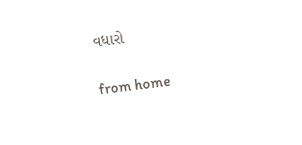વધારો

from home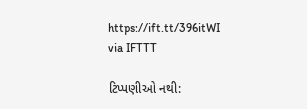https://ift.tt/396itWI
via IFTTT

ટિપ્પણીઓ નથી: